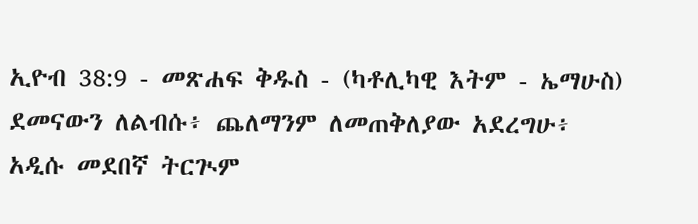ኢዮብ 38:9 - መጽሐፍ ቅዱስ - (ካቶሊካዊ እትም - ኤማሁስ) ደመናውን ለልብሱ፥ ጨለማንም ለመጠቅለያው አደረግሁ፥ አዲሱ መደበኛ ትርጒም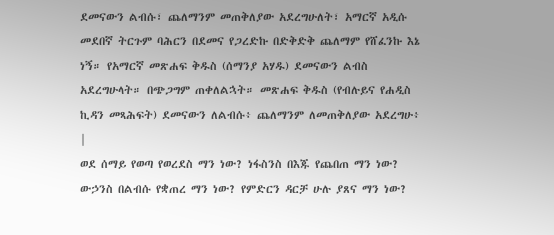ደመናውን ልብሱ፣ ጨለማንም መጠቅለያው አደረግሁለት፣ አማርኛ አዲሱ መደበኛ ትርጉም ባሕርን በደመና የጋረድኩ በድቅድቅ ጨለማም የሸፈንኩ እኔ ነኝ። የአማርኛ መጽሐፍ ቅዱስ (ሰማንያ አሃዱ) ደመናውን ልብስ አደረግሁላት። በጭጋግም ጠቀለልኋት። መጽሐፍ ቅዱስ (የብሉይና የሐዲስ ኪዳን መጻሕፍት) ደመናውን ለልብሱ፥ ጨለማንም ለመጠቅለያው አደረግሁ፥ |
ወደ ሰማይ የወጣ የወረደስ ማን ነው? ነፋስንስ በእጁ የጨበጠ ማን ነው? ውኃንስ በልብሱ የቋጠረ ማን ነው? የምድርን ዳርቻ ሁሉ ያጸና ማን ነው?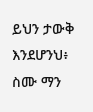ይህን ታውቅ እንደሆንህ፥ ስሙ ማን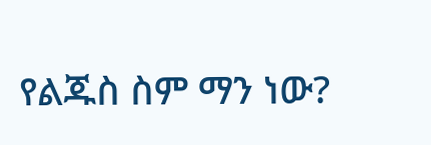የልጁስ ስም ማን ነው?